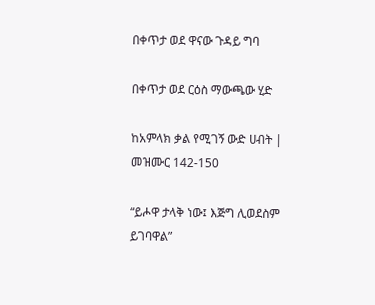በቀጥታ ወደ ዋናው ጉዳይ ግባ

በቀጥታ ወደ ርዕስ ማውጫው ሂድ

ከአምላክ ቃል የሚገኝ ውድ ሀብት | መዝሙር 142-150

“ይሖዋ ታላቅ ነው፤ እጅግ ሊወደስም ይገባዋል”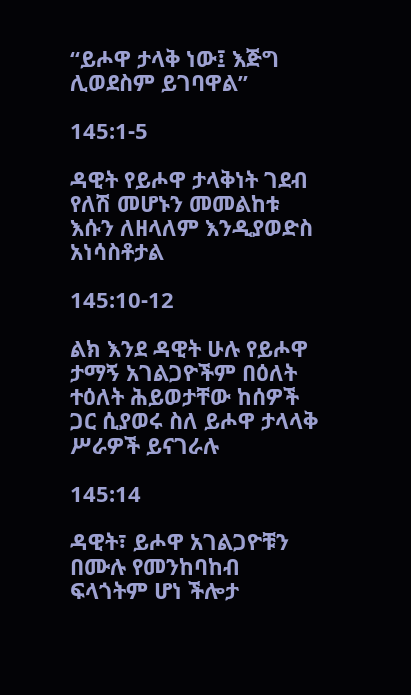“ይሖዋ ታላቅ ነው፤ እጅግ ሊወደስም ይገባዋል”

145:1-5

ዳዊት የይሖዋ ታላቅነት ገደብ የለሽ መሆኑን መመልከቱ እሱን ለዘላለም እንዲያወድስ አነሳስቶታል

145:10-12

ልክ እንደ ዳዊት ሁሉ የይሖዋ ታማኝ አገልጋዮችም በዕለት ተዕለት ሕይወታቸው ከሰዎች ጋር ሲያወሩ ስለ ይሖዋ ታላላቅ ሥራዎች ይናገራሉ

145:14

ዳዊት፣ ይሖዋ አገልጋዮቹን በሙሉ የመንከባከብ ፍላጎትም ሆነ ችሎታ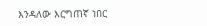እንዳለው እርግጠኛ ነበር